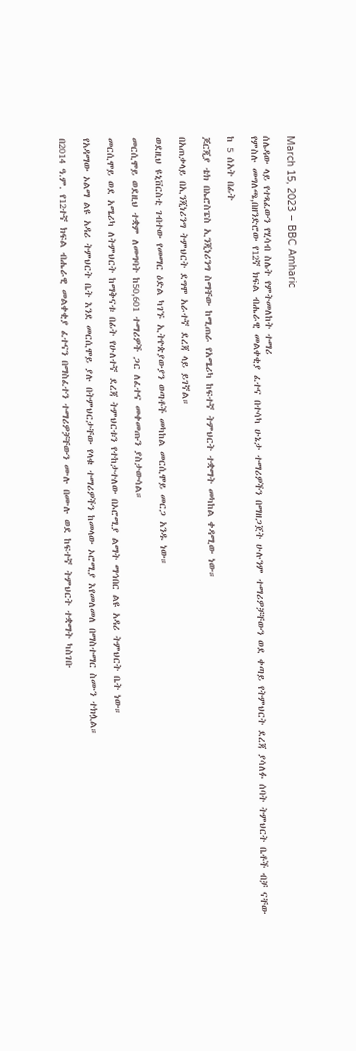March 15, 2023 – BBC Amharic

ሰሌዳው ላይ የተጻፈውን የሂሳብ ስሌት የምትመለከት ተማሪ
የምስሉ መግለጫ,በዘንድሮው የ12ኛ ክፍል ብሔራዊ መልቀቂያ ፈተና በተሳካ ሁኔታ ተማሪዎችን በማዘጋጀት ሁሉንም ተማሪዎቻቸውን ወደ ቀጣይ የትምህርት ደረጃ ያሳለፉ ሰባት ትምህርት ቤቶች ብቻ ናቸው

ከ 5 ሰአት በፊት

ጆርጂያ ቴክ በኤሮስፔስ ኢንጂነሪንግ ስማቸው ከሚጠራ የአሜሪካ ከፍተኛ ትምህርት ተቋማት መካከል ቀዳሚው ነው።

በአጠቃላይ በኢንጂነሪንግ ትምህርት ደግሞ አራተኛ ደረጃ ላይ ይገኛል።

ወደዚህ ዩኒቨርስቲ ገብተው የመማር ዕድል ካገኙ ኢትዮጵያውያን ወጣቶች መካከል መርሲሞይ መርጋ አንዱ ነው።

መርሲሞይ ወደዚህ ተቋም ለመግባት ከ50,601 ተማሪዎች ጋር ለፈተና መቀመጡን ያስታውሳል።

መርሲሞይ ወደ አሜሪካ ለትምህርት ከማቅናቱ በፊት የሁለተኛ ደረጃ ትምህርቱን የተከታተለው በኦሮሚያ ልማት ማኅበር ልዩ አዳሪ ትምህርት ቤት ነው።

የአዳማው ኦልማ ልዩ አዳሪ ትምህርት ቤት እንደ መርሲሞይ ያሉ በትምህርታቸው የላቁ ተማሪዎችን ከመላው ኦሮሚያ እየመለመለ በማስተማር ስሙን ተክሏል።

በ2014 ዓ.ም. የ12ተኛ ክፍል ብሔራዊ መልቀቂያ ፈተናን በማስፈተን ተማሪዎቻቸውን ሙሉ በሙሉ ወደ ከፍተኛ ትምህርት ተቋማት ካስገቡ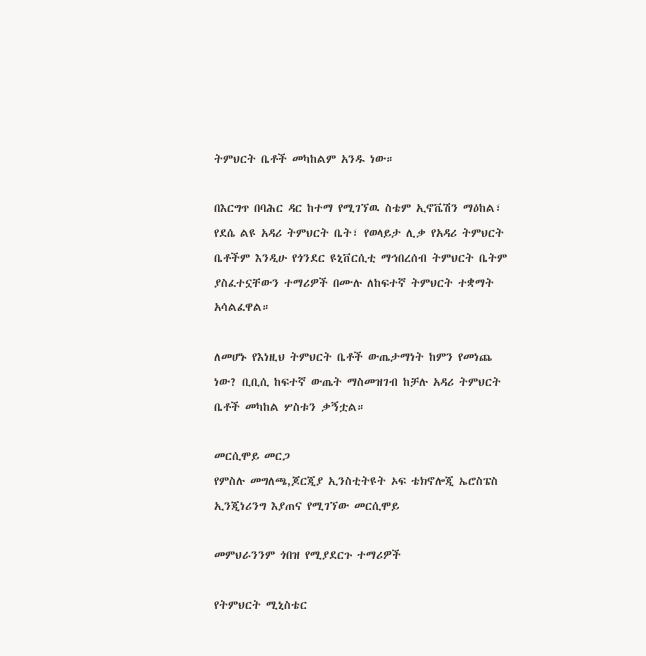ትምህርት ቤቶች መካከልም አንዱ ነው።

በእርግጥ በባሕር ዳር ከተማ የሚገኘዉ ስቴም ኢኖቬሽን ማዕከል፣ የደሴ ልዩ አዳሪ ትምህርት ቤት፣ የወላይታ ሊቃ የአዳሪ ትምህርት ቤቶችም እንዲሁ የጎንደር ዩኒቨርሲቲ ማኅበረሰብ ትምህርት ቤትም ያስፈተኗቸውን ተማሪዎች በሙሉ ለከፍተኛ ትምህርት ተቋማት አሳልፈዋል።

ለመሆኑ የእነዚህ ትምህርት ቤቶች ውጤታማነት ከምን የመነጨ ነው? ቢቢሲ ከፍተኛ ውጤት ማስመዝገብ ከቻሉ አዳሪ ትምህርት ቤቶች መካከል ሦስቱን ቃኝቷል።

መርሲሞይ መርጋ
የምስሉ መግለጫ,ጆርጂያ ኢንስቲትዩት ኦፍ ቴክኖሎጂ ኤሮስፔስ ኢንጂነሪንግ እያጠና የሚገኘው መርሲሞይ

መምህራንንም ጎበዝ የሚያደርጉ ተማሪዎች

የትምህርት ሚኒስቴር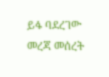ይፋ ባደረገው መረጃ መሰረት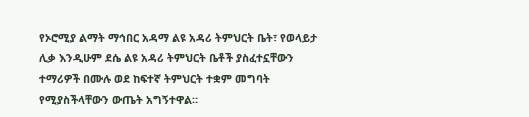የኦሮሚያ ልማት ማኅበር አዳማ ልዩ አዳሪ ትምህርት ቤት፣ የወላይታ ሊቃ እንዲሁም ደሴ ልዩ አዳሪ ትምህርት ቤቶች ያስፈተኗቸውን ተማሪዎች በሙሉ ወደ ከፍተኛ ትምህርት ተቋም መግባት የሚያስችላቸውን ውጤት አግኝተዋል።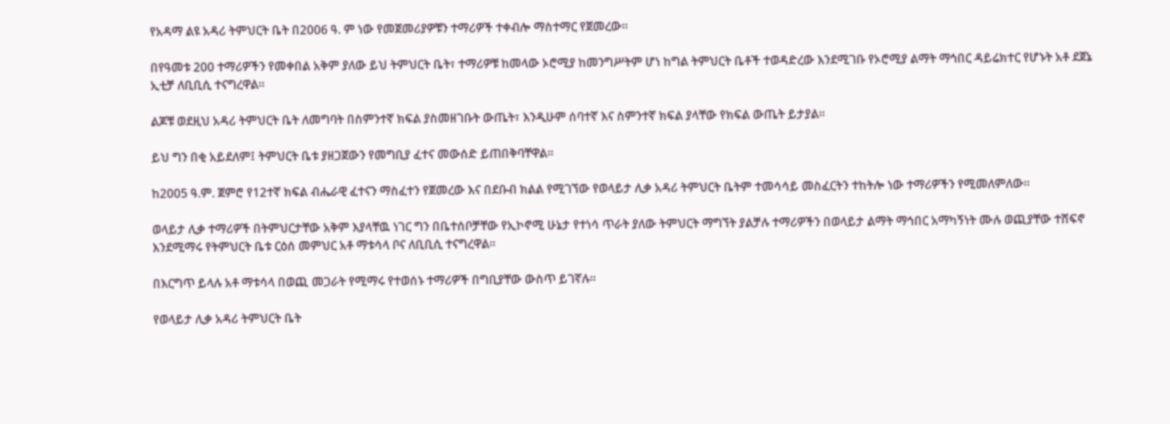የአዳማ ልዩ አዳሪ ትምህርት ቤት በ2006 ዓ. ም ነው የመጀመሪያዎቹን ተማሪዎች ተቀብሎ ማስተማር የጀመረው።

በየዓመቱ 200 ተማሪዎችን የመቀበል አቅም ያለው ይህ ትምህርት ቤት፣ ተማሪዎቹ ከመላው ኦሮሚያ ከመንግሥትም ሆነ ከግል ትምህርት ቤቶች ተወዳድረው እንደሚገቡ የኦሮሚያ ልማት ማኅበር ዳይሬክተር የሆኑት አቶ ደጀኔ ኢቲቻ ለቢቢሲ ተናግረዋል።

ልጆቹ ወደዚህ አዳሪ ትምህርት ቤት ለመግባት በስምንተኛ ክፍል ያስመዘገቡት ውጤት፣ እንዲሁም ሰባተኛ እና ስምንተኛ ክፍል ያላቸው የክፍል ውጤት ይታያል።

ይህ ግን በቂ አይደለም፤ ትምህርት ቤቱ ያዘጋጀውን የመግቢያ ፈተና መውሰድ ይጠበቅባቸዋል።

ከ2005 ዓ.ም. ጀምሮ የ12ተኛ ክፍል ብሔራዊ ፈተናን ማስፈተን የጀመረው እና በደቡብ ክልል የሚገኘው የወላይታ ሊቃ አዳሪ ትምህርት ቤትም ተመሳሳይ መስፈርትን ተከትሎ ነው ተማሪዎችን የሚመለምለው።

ወላይታ ሊቃ ተማሪዎች በትምህርታቸው አቅም እያላቸዉ ነገር ግን በቤተሰቦቻቸው የኢኮኖሚ ሁኔታ የተነሳ ጥራት ያለው ትምህርት ማግኘት ያልቻሉ ተማሪዎችን በወላይታ ልማት ማኅበር አማካኝነት ሙሉ ወጪያቸው ተሸፍኖ እንደሚማሩ የትምህርት ቤቱ ርዕሰ መምህር አቶ ማቱሳላ ቦና ለቢቢሲ ተናግረዋል።

በእርግጥ ይላሉ አቶ ማቱሳላ በወጪ መጋራት የሚማሩ የተወሰኑ ተማሪዎች በግቢያቸው ውስጥ ይገኛሉ።

የወላይታ ሊቃ አዳሪ ትምህርት ቤት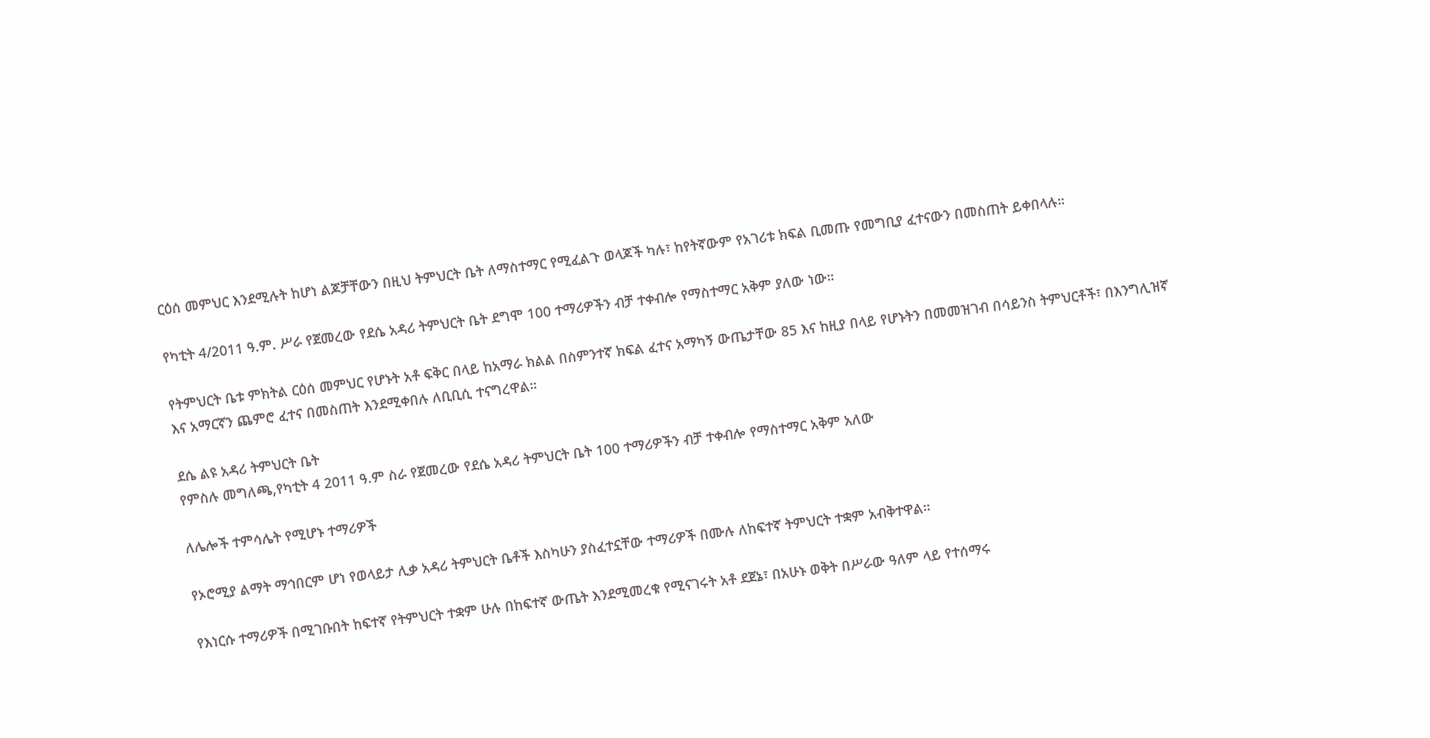ርዕሰ መምህር እንደሚሉት ከሆነ ልጆቻቸውን በዚህ ትምህርት ቤት ለማስተማር የሚፈልጉ ወላጆች ካሉ፣ ከየትኛውም የአገሪቱ ክፍል ቢመጡ የመግቢያ ፈተናውን በመስጠት ይቀበላሉ።

የካቲት 4/2011 ዓ.ም. ሥራ የጀመረው የደሴ አዳሪ ትምህርት ቤት ደግሞ 100 ተማሪዎችን ብቻ ተቀብሎ የማስተማር አቅም ያለው ነው።

የትምህርት ቤቱ ምክትል ርዕሰ መምህር የሆኑት አቶ ፍቅር በላይ ከአማራ ክልል በስምንተኛ ክፍል ፈተና አማካኝ ውጤታቸው 85 እና ከዚያ በላይ የሆኑትን በመመዝገብ በሳይንስ ትምህርቶች፣ በእንግሊዝኛ እና አማርኛን ጨምሮ ፈተና በመስጠት እንደሚቀበሉ ለቢቢሲ ተናግረዋል።

ደሴ ልዩ አዳሪ ትምህርት ቤት
የምስሉ መግለጫ,የካቲት 4 2011 ዓ.ም ስራ የጀመረው የደሴ አዳሪ ትምህርት ቤት 100 ተማሪዎችን ብቻ ተቀብሎ የማስተማር አቅም አለው

ለሌሎች ተምሳሌት የሚሆኑ ተማሪዎች

የኦሮሚያ ልማት ማኅበርም ሆነ የወላይታ ሊቃ አዳሪ ትምህርት ቤቶች እስካሁን ያስፈተኗቸው ተማሪዎች በሙሉ ለከፍተኛ ትምህርት ተቋም አብቅተዋል።

የእነርሱ ተማሪዎች በሚገቡበት ከፍተኛ የትምህርት ተቋም ሁሉ በከፍተኛ ውጤት እንደሚመረቁ የሚናገሩት አቶ ደጀኔ፣ በአሁኑ ወቅት በሥራው ዓለም ላይ የተሰማሩ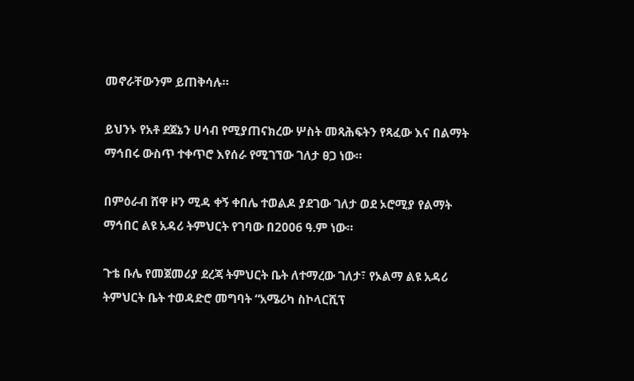መኖራቸውንም ይጠቅሳሉ።

ይህንኑ የአቶ ደጀኔን ሀሳብ የሚያጠናክረው ሦስት መጻሕፍትን የጻፈው እና በልማት ማኅበሩ ውስጥ ተቀጥሮ እየሰራ የሚገኘው ገለታ ፀጋ ነው።

በምዕራብ ሸዋ ዞን ሚዳ ቀኝ ቀበሌ ተወልዶ ያደገው ገለታ ወደ ኦሮሚያ የልማት ማኅበር ልዩ አዳሪ ትምህርት የገባው በ2006 ዓ.ም ነው።

ጉቴ ቡሌ የመጀመሪያ ደረጃ ትምህርት ቤት ለተማረው ገለታ፣ የኦልማ ልዩ አዳሪ ትምህርት ቤት ተወዳድሮ መግባት “አሜሪካ ስኮላርሺፕ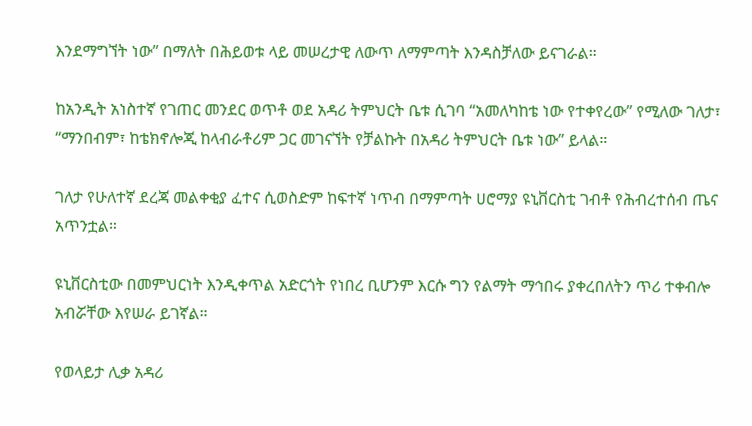እንደማግኘት ነው” በማለት በሕይወቱ ላይ መሠረታዊ ለውጥ ለማምጣት እንዳስቻለው ይናገራል።

ከአንዲት አነስተኛ የገጠር መንደር ወጥቶ ወደ አዳሪ ትምህርት ቤቱ ሲገባ “አመለካከቴ ነው የተቀየረው” የሚለው ገለታ፣ “ማንበብም፣ ከቴክኖሎጂ ከላብራቶሪም ጋር መገናኘት የቻልኩት በአዳሪ ትምህርት ቤቱ ነው” ይላል።

ገለታ የሁለተኛ ደረጃ መልቀቂያ ፈተና ሲወስድም ከፍተኛ ነጥብ በማምጣት ሀሮማያ ዩኒቨርስቲ ገብቶ የሕብረተሰብ ጤና አጥንቷል።

ዩኒቨርስቲው በመምህርነት እንዲቀጥል አድርጎት የነበረ ቢሆንም እርሱ ግን የልማት ማኅበሩ ያቀረበለትን ጥሪ ተቀብሎ አብሯቸው እየሠራ ይገኛል።

የወላይታ ሊቃ አዳሪ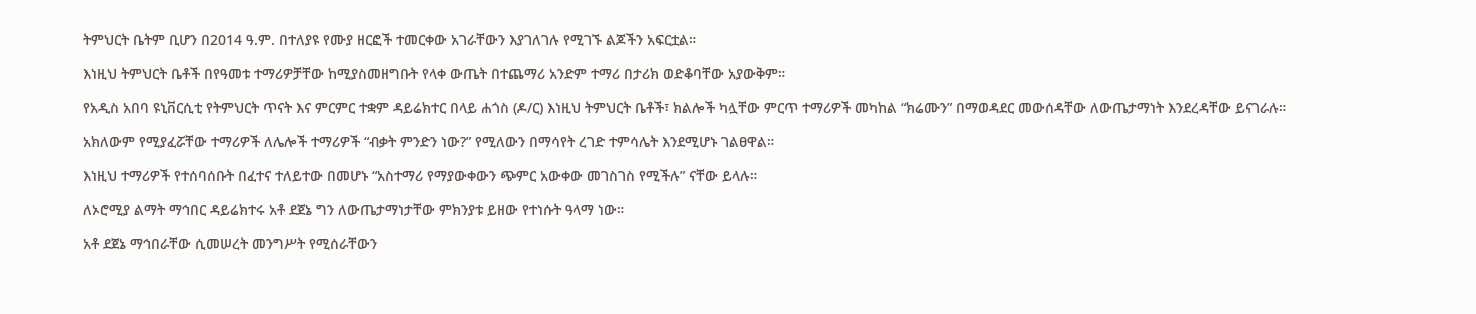ትምህርት ቤትም ቢሆን በ2014 ዓ.ም. በተለያዩ የሙያ ዘርፎች ተመርቀው አገራቸውን እያገለገሉ የሚገኙ ልጆችን አፍርቷል።

እነዚህ ትምህርት ቤቶች በየዓመቱ ተማሪዎቻቸው ከሚያስመዘግቡት የላቀ ውጤት በተጨማሪ አንድም ተማሪ በታሪክ ወድቆባቸው አያውቅም።

የአዲስ አበባ ዩኒቨርሲቲ የትምህርት ጥናት እና ምርምር ተቋም ዳይሬክተር በላይ ሐጎስ (ዶ/ር) እነዚህ ትምህርት ቤቶች፣ ክልሎች ካሏቸው ምርጥ ተማሪዎች መካከል “ክሬሙን” በማወዳደር መውሰዳቸው ለውጤታማነት እንደረዳቸው ይናገራሉ።

አክለውም የሚያፈሯቸው ተማሪዎች ለሌሎች ተማሪዎች “ብቃት ምንድን ነው?” የሚለውን በማሳየት ረገድ ተምሳሌት እንደሚሆኑ ገልፀዋል።

እነዚህ ተማሪዎች የተሰባሰቡት በፈተና ተለይተው በመሆኑ “አስተማሪ የማያውቀውን ጭምር አውቀው መገስገስ የሚችሉ” ናቸው ይላሉ።

ለኦሮሚያ ልማት ማኅበር ዳይሬክተሩ አቶ ደጀኔ ግን ለውጤታማነታቸው ምክንያቱ ይዘው የተነሱት ዓላማ ነው።

አቶ ደጀኔ ማኅበራቸው ሲመሠረት መንግሥት የሚሰራቸውን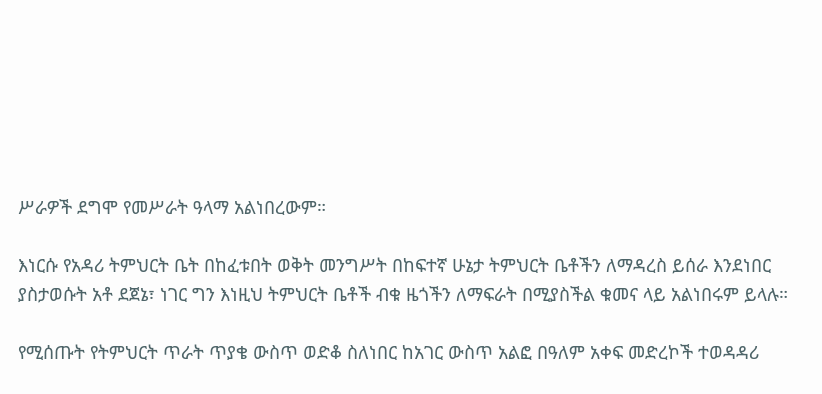ሥራዎች ደግሞ የመሥራት ዓላማ አልነበረውም።

እነርሱ የአዳሪ ትምህርት ቤት በከፈቱበት ወቅት መንግሥት በከፍተኛ ሁኔታ ትምህርት ቤቶችን ለማዳረስ ይሰራ እንደነበር ያስታወሱት አቶ ደጀኔ፣ ነገር ግን እነዚህ ትምህርት ቤቶች ብቁ ዜጎችን ለማፍራት በሚያስችል ቁመና ላይ አልነበሩም ይላሉ።

የሚሰጡት የትምህርት ጥራት ጥያቄ ውስጥ ወድቆ ስለነበር ከአገር ውስጥ አልፎ በዓለም አቀፍ መድረኮች ተወዳዳሪ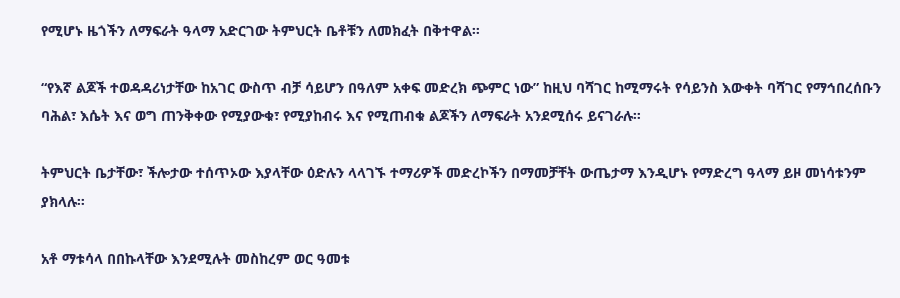የሚሆኑ ዜጎችን ለማፍራት ዓላማ አድርገው ትምህርት ቤቶቹን ለመክፈት በቅተዋል።

“የእኛ ልጆች ተወዳዳሪነታቸው ከአገር ውስጥ ብቻ ሳይሆን በዓለም አቀፍ መድረክ ጭምር ነው” ከዚህ ባሻገር ከሚማሩት የሳይንስ እውቀት ባሻገር የማኅበረሰቡን ባሕል፣ እሴት እና ወግ ጠንቅቀው የሚያውቁ፣ የሚያከብሩ እና የሚጠብቁ ልጆችን ለማፍራት አንደሚሰሩ ይናገራሉ።

ትምህርት ቤታቸው፣ ችሎታው ተሰጥኦው እያላቸው ዕድሉን ላላገኙ ተማሪዎች መድረኮችን በማመቻቸት ውጤታማ እንዲሆኑ የማድረግ ዓላማ ይዞ መነሳቱንም ያክላሉ።

አቶ ማቱሳላ በበኩላቸው እንደሚሉት መስከረም ወር ዓመቱ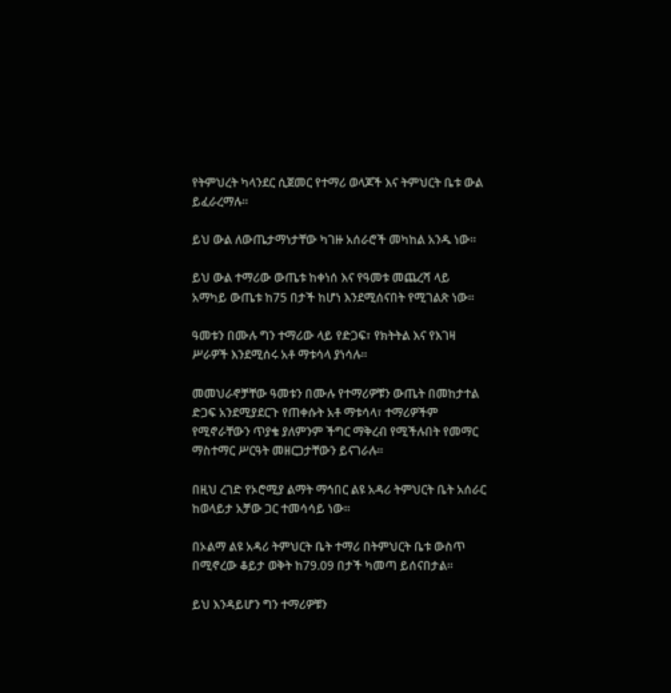የትምህረት ካላንደር ሲጀመር የተማሪ ወላጆች እና ትምህርት ቤቱ ውል ይፈራረማሉ።

ይህ ውል ለውጤታማነታቸው ካገዙ አሰራሮች መካከል አንዱ ነው።

ይህ ውል ተማሪው ውጤቱ ከቀነሰ እና የዓመቱ መጨረሻ ላይ አማካይ ውጤቱ ከ75 በታች ከሆነ እንደሚሰናበት የሚገልጽ ነው።

ዓመቱን በሙሉ ግን ተማሪው ላይ የድጋፍ፣ የክትትል እና የእገዛ ሥራዎች እንደሚሰሩ አቶ ማቱሳላ ያነሳሉ።

መመህራኖቻቸው ዓመቱን በሙሉ የተማሪዎቹን ውጤት በመከታተል ድጋፍ አንደሚያደርጉ የጠቀሱት አቶ ማቱሳላ፣ ተማሪዎችም የሚኖራቸውን ጥያቄ ያለምንም ችግር ማቅረብ የሚችሉበት የመማር ማስተማር ሥርዓት መዘርጋታቸውን ይናገራሉ።

በዚህ ረገድ የኦሮሚያ ልማት ማኅበር ልዩ አዳሪ ትምህርት ቤት አሰራር ከወላይታ አቻው ጋር ተመሳሳይ ነው።

በኦልማ ልዩ አዳሪ ትምህርት ቤት ተማሪ በትምህርት ቤቱ ውስጥ በሚኖረው ቆይታ ወቅት ከ79.09 በታች ካመጣ ይሰናበታል።

ይህ እንዳይሆን ግን ተማሪዎቹን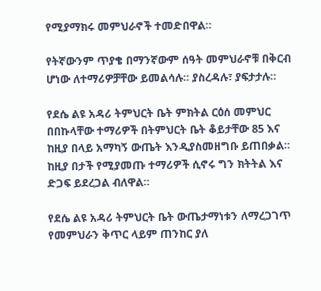የሚያማክሩ መምህራኖች ተመድበዋል።

የትኛውንም ጥያቄ በማንኛውም ሰዓት መምህራኖቹ በቅርብ ሆነው ለተማሪዎቻቸው ይመልሳሉ። ያስረዳሉ፣ ያፍታታሉ።

የደሴ ልዩ አዳሪ ትምህርት ቤት ምክትል ርዕሰ መምህር በበኩላቸው ተማሪዎች በትምህርት ቤት ቆይታቸው 85 እና ከዚያ በላይ አማካኝ ውጤት እንዲያስመዘግቡ ይጠበቃል። ከዚያ በታች የሚያመጡ ተማሪዎች ሲኖሩ ግን ክትትል እና ድጋፍ ይደረጋል ብለዋል።

የደሴ ልዩ አዳሪ ትምህርት ቤት ውጤታማነቱን ለማረጋገጥ የመምህራን ቅጥር ላይም ጠንከር ያለ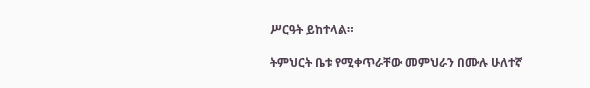ሥርዓት ይከተላል።

ትምህርት ቤቱ የሚቀጥራቸው መምህራን በሙሉ ሁለተኛ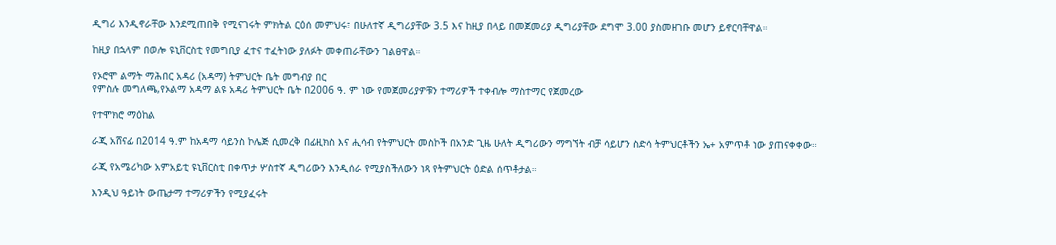ዲግሪ እንዲኖራቸው እንደሚጠበቅ የሚናገሩት ምክትል ርዕሰ መምህሩ፣ በሁለተኛ ዲግሪያቸው 3.5 እና ከዚያ በላይ በመጀመሪያ ዲግሪያቸው ደግሞ 3.00 ያስመዘገቡ መሆን ይኖርባቸዋል።

ከዚያ በኋላም በወሎ ዩኒቨርስቲ የመግቢያ ፈተና ተፈትነው ያለፉት መቀጠራቸውን ገልፀዋል።

የኦሮሞ ልማት ማሕበር አዳሪ (አዳማ) ትምህርት ቤት መግብያ በር
የምስሉ መግለጫ,የኦልማ አዳማ ልዩ አዳሪ ትምህርት ቤት በ2006 ዓ. ም ነው የመጀመሪያዎቹን ተማሪዎች ተቀብሎ ማስተማር የጀመረው

የተሞክሮ ማዕከል

ራጂ አሸናፊ በ2014 ዓ.ም ከአዳማ ሳይንስ ኮሌጅ ሲመረቅ በፊዚክስ እና ሒሳብ የትምህርት መስኮች በአንድ ጊዜ ሁለት ዲግሪውን ማግኘት ብቻ ሳይሆን ስድሳ ትምህርቶችን ኤ+ አምጥቶ ነው ያጠናቀቀው።

ራጂ የአሜሪካው አምአይቲ ዩኒቨርስቲ በቀጥታ ሦስተኛ ዲግሪውን እንዲሰራ የሚያስችለውን ነጻ የትምህርት ዕድል ሰጥቶታል።

እንዲህ ዓይነት ውጤታማ ተማሪዎችን የሚያፈሩት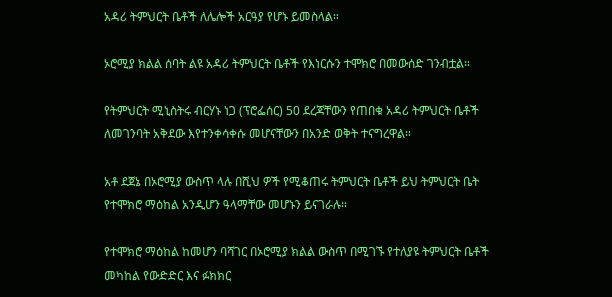አዳሪ ትምህርት ቤቶች ለሌሎች አርዓያ የሆኑ ይመስላል።

ኦሮሚያ ክልል ሰባት ልዩ አዳሪ ትምህርት ቤቶች የእነርሱን ተሞክሮ በመውሰድ ገንብቷል።

የትምህርት ሚኒስትሩ ብርሃኑ ነጋ (ፕሮፌሰር) 50 ደረጃቸውን የጠበቁ አዳሪ ትምህርት ቤቶች ለመገንባት አቅደው እየተንቀሳቀሱ መሆናቸውን በአንድ ወቅት ተናግረዋል።

አቶ ደጀኔ በኦሮሚያ ውስጥ ላሉ በሺህ ዎች የሚቆጠሩ ትምህርት ቤቶች ይህ ትምህርት ቤት የተሞክሮ ማዕከል አንዲሆን ዓላማቸው መሆኑን ይናገራሉ።

የተሞክሮ ማዕከል ከመሆን ባሻገር በኦሮሚያ ክልል ውስጥ በሚገኙ የተለያዩ ትምህርት ቤቶች መካከል የውድድር እና ፉክክር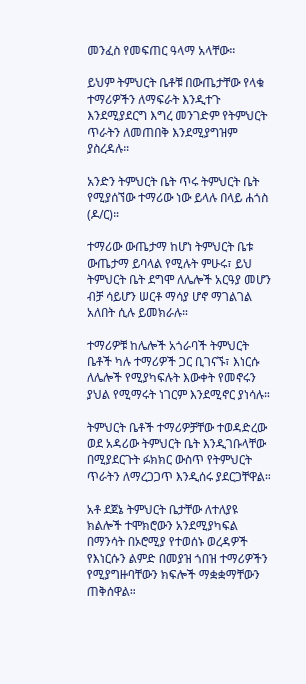መንፈስ የመፍጠር ዓላማ አላቸው።

ይህም ትምህርት ቤቶቹ በውጤታቸው የላቁ ተማሪዎችን ለማፍራት እንዲተጉ እንደሚያደርግ እግረ መንገድም የትምህርት ጥራትን ለመጠበቅ እንደሚያግዝም ያስረዳሉ።

አንድን ትምህርት ቤት ጥሩ ትምህርት ቤት የሚያሰኘው ተማሪው ነው ይላሉ በላይ ሐጎስ (ዶ/ር)።

ተማሪው ውጤታማ ከሆነ ትምህርት ቤቱ ውጤታማ ይባላል የሚሉት ምሁሩ፣ ይህ ትምህርት ቤት ደግሞ ለሌሎች አርዓያ መሆን ብቻ ሳይሆን ሠርቶ ማሳያ ሆኖ ማገልገል አለበት ሲሉ ይመክራሉ።

ተማሪዎቹ ከሌሎች አጎራባች ትምህርት ቤቶች ካሉ ተማሪዎች ጋር ቢገናኙ፣ እነርሱ ለሌሎች የሚያካፍሉት እውቀት የመኖሩን ያህል የሚማሩት ነገርም እንደሚኖር ያነሳሉ።

ትምህርት ቤቶች ተማሪዎቻቸው ተወዳድረው ወደ አዳሪው ትምህርት ቤት እንዲገቡላቸው በሚያደርጉት ፉክክር ውስጥ የትምህርት ጥራትን ለማረጋጋጥ እንዲሰሩ ያደርጋቸዋል።

አቶ ደጀኔ ትምህርት ቤታቸው ለተለያዩ ክልሎች ተሞክሮውን አንደሚያካፍል በማንሳት በኦሮሚያ የተወሰኑ ወረዳዎች የእነርሱን ልምድ በመያዝ ጎበዝ ተማሪዎችን የሚያግዙባቸውን ክፍሎች ማቋቋማቸውን ጠቅሰዋል።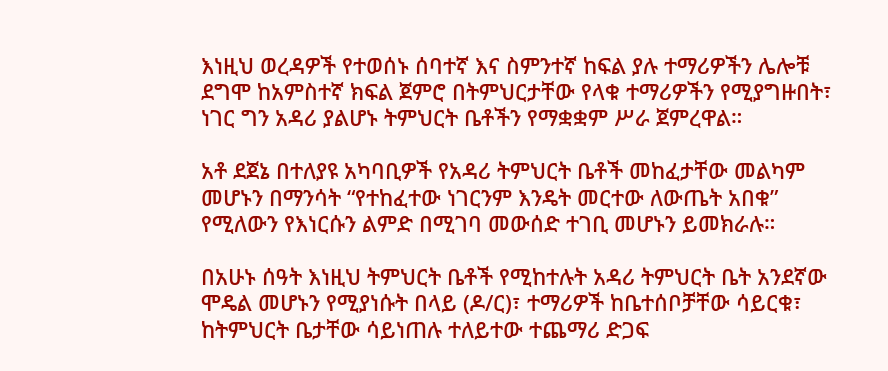እነዚህ ወረዳዎች የተወሰኑ ሰባተኛ እና ስምንተኛ ከፍል ያሉ ተማሪዎችን ሌሎቹ ደግሞ ከአምስተኛ ክፍል ጀምሮ በትምህርታቸው የላቁ ተማሪዎችን የሚያግዙበት፣ ነገር ግን አዳሪ ያልሆኑ ትምህርት ቤቶችን የማቋቋም ሥራ ጀምረዋል።

አቶ ደጀኔ በተለያዩ አካባቢዎች የአዳሪ ትምህርት ቤቶች መከፈታቸው መልካም መሆኑን በማንሳት “የተከፈተው ነገርንም እንዴት መርተው ለውጤት አበቁ” የሚለውን የእነርሱን ልምድ በሚገባ መውሰድ ተገቢ መሆኑን ይመክራሉ።

በአሁኑ ሰዓት እነዚህ ትምህርት ቤቶች የሚከተሉት አዳሪ ትምህርት ቤት አንደኛው ሞዴል መሆኑን የሚያነሱት በላይ (ዶ/ር)፣ ተማሪዎች ከቤተሰቦቻቸው ሳይርቁ፣ ከትምህርት ቤታቸው ሳይነጠሉ ተለይተው ተጨማሪ ድጋፍ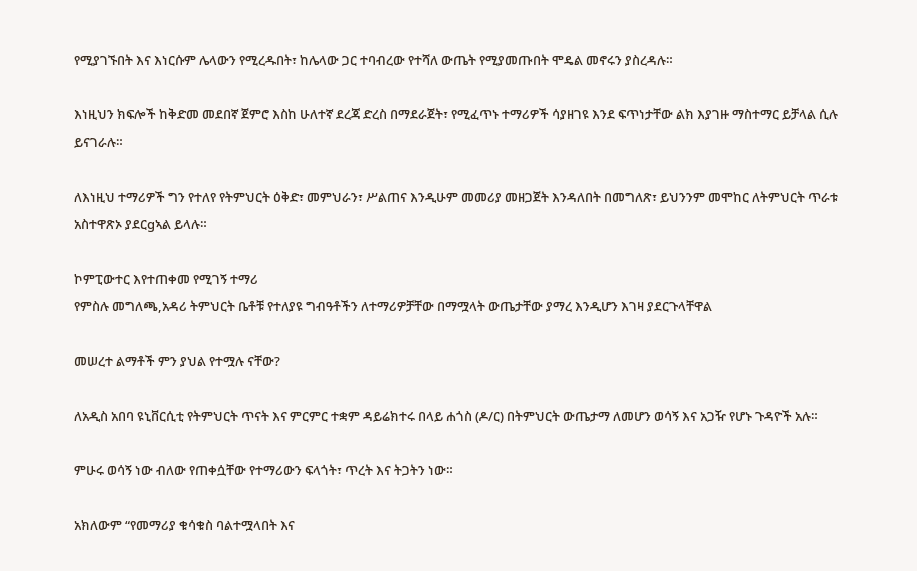የሚያገኙበት እና እነርሱም ሌላውን የሚረዱበት፣ ከሌላው ጋር ተባብረው የተሻለ ውጤት የሚያመጡበት ሞዴል መኖሩን ያስረዳሉ።

እነዚህን ክፍሎች ከቅድመ መደበኛ ጀምሮ እስከ ሁለተኛ ደረጃ ድረስ በማደራጀት፣ የሚፈጥኑ ተማሪዎች ሳያዘገዩ እንደ ፍጥነታቸው ልክ እያገዙ ማስተማር ይቻላል ሲሉ ይናገራሉ።

ለእነዚህ ተማሪዎች ግን የተለየ የትምህርት ዕቅድ፣ መምህራን፣ ሥልጠና እንዲሁም መመሪያ መዘጋጀት እንዳለበት በመግለጽ፣ ይህንንም መሞከር ለትምህርት ጥራቱ አስተዋጽኦ ያደርgኣል ይላሉ።

ኮምፒውተር እየተጠቀመ የሚገኝ ተማሪ
የምስሉ መግለጫ,አዳሪ ትምህርት ቤቶቹ የተለያዩ ግብዓቶችን ለተማሪዎቻቸው በማሟላት ውጤታቸው ያማረ እንዲሆን እገዛ ያደርጉላቸዋል

መሠረተ ልማቶች ምን ያህል የተሟሉ ናቸው?

ለአዲስ አበባ ዩኒቨርሲቲ የትምህርት ጥናት እና ምርምር ተቋም ዳይሬክተሩ በላይ ሐጎስ (ዶ/ር) በትምህርት ውጤታማ ለመሆን ወሳኝ እና አጋዥ የሆኑ ጉዳዮች አሉ።

ምሁሩ ወሳኝ ነው ብለው የጠቀሷቸው የተማሪውን ፍላጎት፣ ጥረት እና ትጋትን ነው።

አክለውም “የመማሪያ ቁሳቁስ ባልተሟላበት እና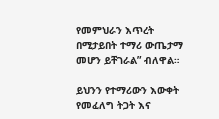የመምህራን እጥረት በሚታይበት ተማሪ ውጤታማ መሆን ይቸገራል” ብለዋል።

ይህንን የተማሪውን እውቀት የመፈለግ ትጋት እና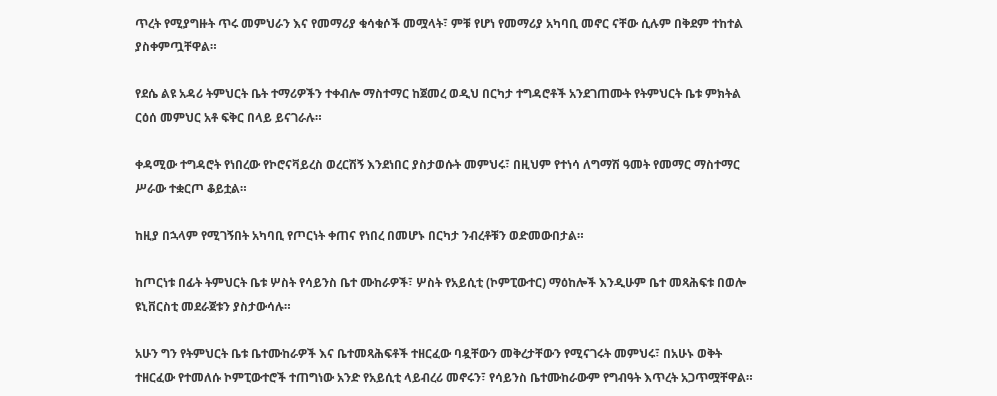ጥረት የሚያግዙት ጥሩ መምህራን እና የመማሪያ ቁሳቁሶች መሟላት፣ ምቹ የሆነ የመማሪያ አካባቢ መኖር ናቸው ሲሉም በቅደም ተከተል ያስቀምጧቸዋል።

የደሴ ልዩ አዳሪ ትምህርት ቤት ተማሪዎችን ተቀብሎ ማስተማር ከጀመረ ወዲህ በርካታ ተግዳሮቶች አንደገጠሙት የትምህርት ቤቱ ምክትል ርዕሰ መምህር አቶ ፍቅር በላይ ይናገራሉ።

ቀዳሚው ተግዳሮት የነበረው የኮሮናቫይረስ ወረርሽኝ እንደነበር ያስታወሱት መምህሩ፣ በዚህም የተነሳ ለግማሽ ዓመት የመማር ማስተማር ሥራው ተቋርጦ ቆይቷል።

ከዚያ በኋላም የሚገኝበት አካባቢ የጦርነት ቀጠና የነበረ በመሆኑ በርካታ ንብረቶቹን ወድመውበታል።

ከጦርነቱ በፊት ትምህርት ቤቱ ሦስት የሳይንስ ቤተ ሙከራዎች፣ ሦስት የአይሲቲ (ኮምፒውተር) ማዕከሎች እንዲሁም ቤተ መጻሕፍቱ በወሎ ዩኒቨርስቲ መደራጀቱን ያስታውሳሉ።

አሁን ግን የትምህርት ቤቱ ቤተሙከራዎች እና ቤተመጻሕፍቶች ተዘርፈው ባዷቸውን መቅረታቸውን የሚናገሩት መምህሩ፣ በአሁኑ ወቅት ተዘርፈው የተመለሱ ኮምፒውተሮች ተጠግነው አንድ የአይሲቲ ላይብረሪ መኖሩን፣ የሳይንስ ቤተሙከራውም የግብዓት እጥረት አጋጥሟቸዋል።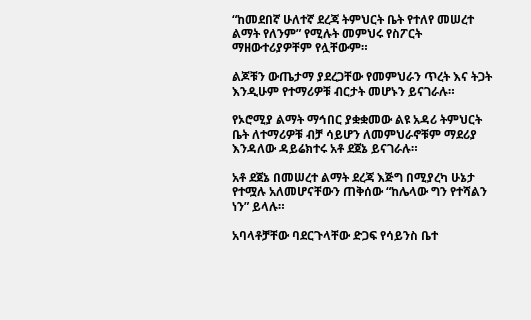“ከመደበኛ ሁለተኛ ደረጃ ትምህርት ቤት የተለየ መሠረተ ልማት የለንም” የሚሉት መምህሩ የስፖርት ማዘውተሪያዎቸም የሏቸውም።

ልጆቹን ውጤታማ ያደረጋቸው የመምህራን ጥረት እና ትጋት እንዲሁም የተማሪዎቹ ብርታት መሆኑን ይናገራሉ።

የኦሮሚያ ልማት ማኅበር ያቋቋመው ልዩ አዳሪ ትምህርት ቤት ለተማሪዎቹ ብቻ ሳይሆን ለመምህራኖቹም ማደሪያ እንዳለው ዳይሬክተሩ አቶ ደጀኔ ይናገራሉ።

አቶ ደጀኔ በመሠረተ ልማት ደረጃ እጅግ በሚያረካ ሁኔታ የተሟሉ አለመሆናቸውን ጠቅሰው “ከሌላው ግን የተሻልን ነን” ይላሉ።

አባላቶቻቸው ባደርጉላቸው ድጋፍ የሳይንስ ቤተ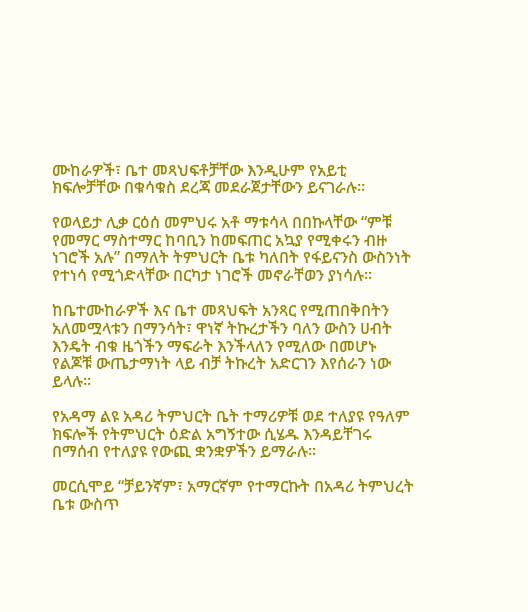ሙከራዎች፣ ቤተ መጻህፍቶቻቸው እንዲሁም የአይቲ ክፍሎቻቸው በቁሳቁስ ደረጃ መደራጀታቸውን ይናገራሉ።

የወላይታ ሊቃ ርዕሰ መምህሩ አቶ ማቱሳላ በበኩላቸው “ምቹ የመማር ማስተማር ከባቢን ከመፍጠር አኳያ የሚቀሩን ብዙ ነገሮች አሉ” በማለት ትምህርት ቤቱ ካለበት የፋይናንስ ውስንነት የተነሳ የሚጎድላቸው በርካታ ነገሮች መኖራቸወን ያነሳሉ።

ከቤተሙከራዎች እና ቤተ መጻህፍት አንጻር የሚጠበቅበትን አለመሟላቱን በማንሳት፣ ዋነኛ ትኩረታችን ባለን ውስን ሀብት እንዴት ብቁ ዜጎችን ማፍራት እንችላለን የሚለው በመሆኑ የልጆቹ ውጤታማነት ላይ ብቻ ትኩረት አድርገን እየሰራን ነው ይላሉ።

የአዳማ ልዩ አዳሪ ትምህርት ቤት ተማሪዎቹ ወደ ተለያዩ የዓለም ክፍሎች የትምህርት ዕድል አግኝተው ሲሄዱ እንዳይቸገሩ በማሰብ የተለያዩ የውጪ ቋንቋዎችን ይማራሉ።

መርሲሞይ “ቻይንኛም፣ አማርኛም የተማርኩት በአዳሪ ትምህረት ቤቱ ውስጥ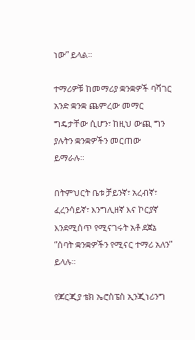ነው” ይላል።

ተማሪዎቹ ከመማሪያ ቋንቋዎች ባሻገር አንድ ቋንቋ ጨምረው መማር ግዴታቸው ሲሆን፣ ከዚህ ውጪ ግን ያሉትን ቋንቋዎችን መርጠው ይማራሉ።

በትምህርት ቤቱ ቻይንኛ፣ አረብኛ፣ ፈረንሳይኛ፣ እንግሊዘኛ እና ኮርያኛ እንደሚሰጥ የሚናገሩት አቶ ደጀኔ “ሰባት ቋንቋዎችን የሚናር ተማሪ አለን” ይላሉ።

የጆርጂያ ቴክ ኤሮስፔስ ኢንጂነሪንግ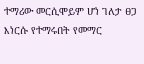ተማሪው መርሲሞይም ሆነ ገለታ ፀጋ እነርሱ የተማሩበት የመማር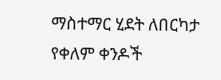ማስተማር ሂደት ለበርካታ የቀለም ቀንዶች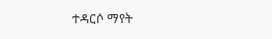ተዳርሶ ማየት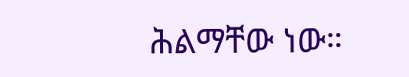ሕልማቸው ነው።